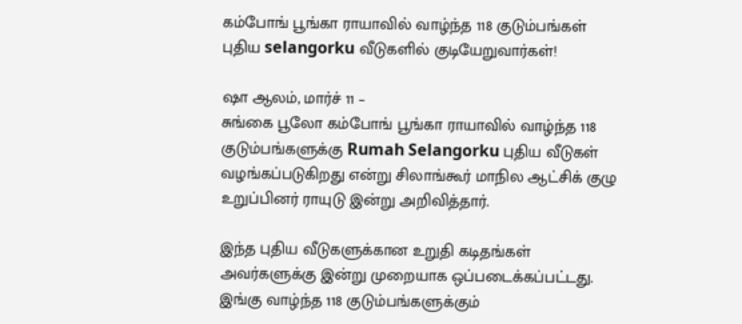கம்போங் பூங்கா ராயாவில் வாழ்ந்த 118 குடும்பங்கள் புதிய selangorku வீடுகளில் குடியேறுவார்கள்!

ஷா ஆலம், மார்ச் 11 –
சுங்கை பூலோ கம்போங் பூங்கா ராயாவில் வாழ்ந்த 118 குடும்பங்களுக்கு Rumah Selangorku புதிய வீடுகள் வழங்கப்படுகிறது என்று சிலாங்கூர் மாநில ஆட்சிக் குழு உறுப்பினர் ராயுடு இன்று அறிவித்தார்.

இந்த புதிய வீடுகளுக்கான உறுதி கடிதங்கள் அவர்களுக்கு இன்று முறையாக ஒப்படைக்கப்பட்டது. இங்கு வாழ்ந்த 118 குடும்பங்களுக்கும்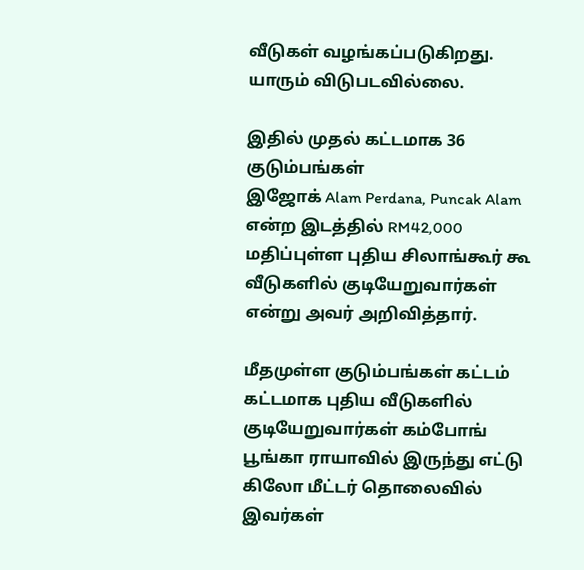வீடுகள் வழங்கப்படுகிறது. யாரும் விடுபடவில்லை.

இதில் முதல் கட்டமாக 36 குடும்பங்கள்
இஜோக் Alam Perdana, Puncak Alam என்ற இடத்தில் RM42,000 மதிப்புள்ள புதிய சிலாங்கூர் கூ வீடுகளில் குடியேறுவார்கள் என்று அவர் அறிவித்தார்.

மீதமுள்ள குடும்பங்கள் கட்டம் கட்டமாக புதிய வீடுகளில் குடியேறுவார்கள் கம்போங் பூங்கா ராயாவில் இருந்து எட்டு கிலோ மீட்டர் தொலைவில் இவர்கள்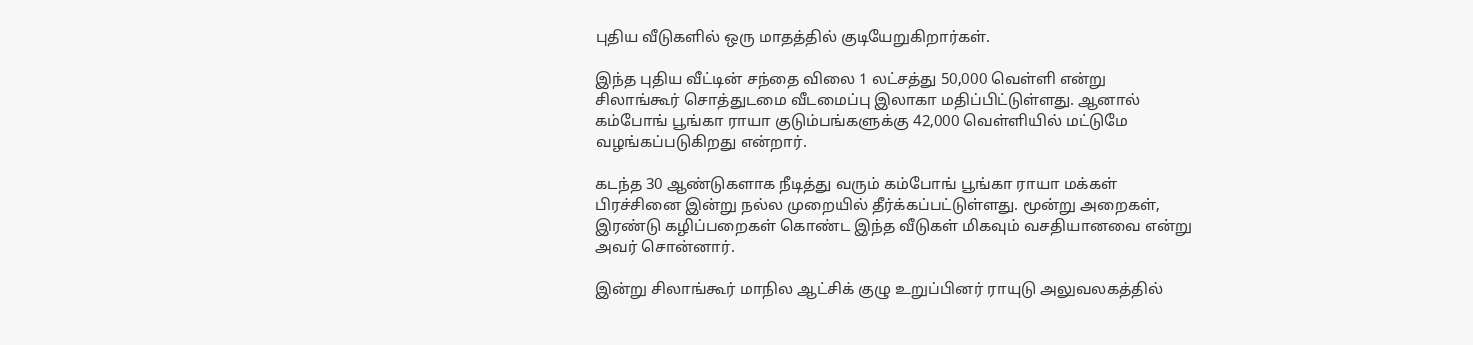புதிய வீடுகளில் ஒரு மாதத்தில் குடியேறுகிறார்கள்.

இந்த புதிய வீட்டின் சந்தை விலை 1 லட்சத்து 50,000 வெள்ளி என்று சிலாங்கூர் சொத்துடமை வீடமைப்பு இலாகா மதிப்பிட்டுள்ளது. ஆனால் கம்போங் பூங்கா ராயா குடும்பங்களுக்கு 42,000 வெள்ளியில் மட்டுமே வழங்கப்படுகிறது என்றார்.

கடந்த 30 ஆண்டுகளாக நீடித்து வரும் கம்போங் பூங்கா ராயா மக்கள் பிரச்சினை இன்று நல்ல முறையில் தீர்க்கப்பட்டுள்ளது. மூன்று அறைகள், இரண்டு கழிப்பறைகள் கொண்ட இந்த வீடுகள் மிகவும் வசதியானவை என்று அவர் சொன்னார்.

இன்று சிலாங்கூர் மாநில ஆட்சிக் குழு உறுப்பினர் ராயுடு அலுவலகத்தில்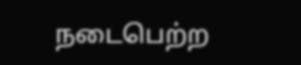நடைபெற்ற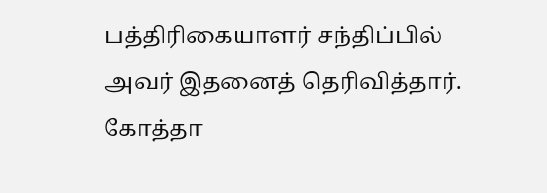பத்திரிகையாளர் சந்திப்பில் அவர் இதனைத் தெரிவித்தார்.
கோத்தா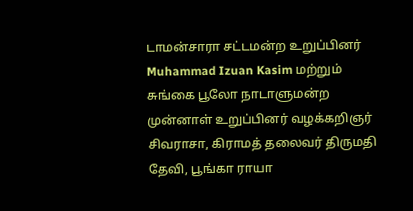டாமன்சாரா சட்டமன்ற உறுப்பினர் Muhammad Izuan Kasim மற்றும் சுங்கை பூலோ நாடாளுமன்ற முன்னாள் உறுப்பினர் வழக்கறிஞர் சிவராசா, கிராமத் தலைவர் திருமதி தேவி, பூங்கா ராயா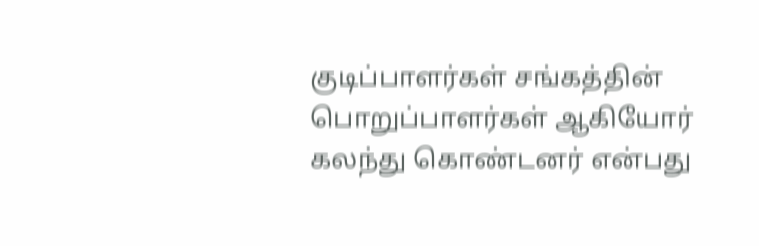குடிப்பாளர்கள் சங்கத்தின் பொறுப்பாளர்கள் ஆகியோர் கலந்து கொண்டனர் என்பது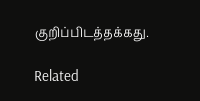குறிப்பிடத்தக்கது.

Related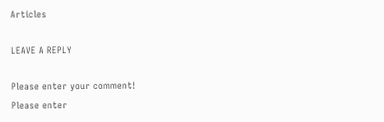Articles

LEAVE A REPLY

Please enter your comment!
Please enter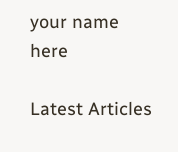your name here

Latest Articles